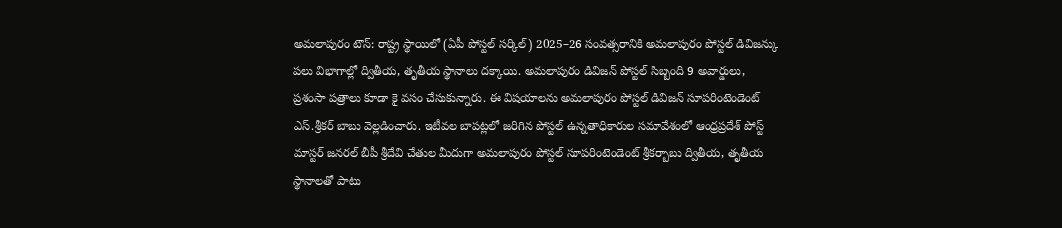అమలాపురం టౌన్: రాష్ట్ర స్థాయిలో (ఏపీ పోస్టల్ సర్కిల్) 2025–26 సంవత్సరానికి అమలాపురం పోస్టల్ డివిజన్కు పలు విభాగాల్లో ద్వితీయ, తృతీయ స్థానాలు దక్కాయి. అమలాపురం డివిజన్ పోస్టల్ సిబ్బంది 9 అవార్డులు, ప్రశంసా పత్రాలు కూడా కై వసం చేసుకున్నారు. ఈ విషయాలను అమలాపురం పోస్టల్ డివిజన్ సూపరింటెండెంట్ ఎస్.శ్రీకర్ బాబు వెల్లడించారు. ఇటీవల బాపట్లలో జరిగిన పోస్టల్ ఉన్నతాధికారుల సమావేశంలో ఆంధ్రప్రదేశ్ పోస్ట్ మాస్టర్ జనరల్ బీపీ శ్రీదేవి చేతుల మీదుగా అమలాపురం పోస్టల్ సూపరింటెండెంట్ శ్రీకర్బాబు ద్వితీయ, తృతీయ స్థానాలతో పాటు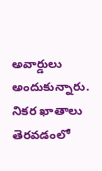అవార్డులు అందుకున్నారు. నికర ఖాతాలు తెరవడంలో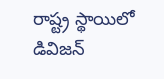రాష్ట్ర స్థాయిలో డివిజన్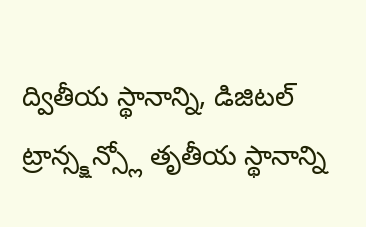ద్వితీయ స్థానాన్ని, డిజిటల్ ట్రాన్స్క్షన్స్లో తృతీయ స్థానాన్ని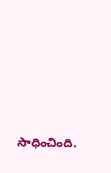సాధించింది.